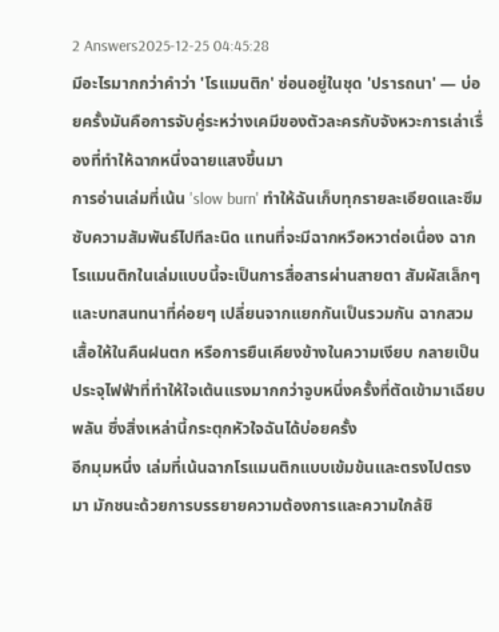2 Answers2025-12-25 04:45:28
มีอะไรมากกว่าคำว่า 'โรแมนติก' ซ่อนอยู่ในชุด 'ปรารถนา' — บ่อยครั้งมันคือการจับคู่ระหว่างเคมีของตัวละครกับจังหวะการเล่าเรื่องที่ทำให้ฉากหนึ่งฉายแสงขึ้นมา
การอ่านเล่มที่เน้น 'slow burn' ทำให้ฉันเก็บทุกรายละเอียดและซึมซับความสัมพันธ์ไปทีละนิด แทนที่จะมีฉากหวือหวาต่อเนื่อง ฉากโรแมนติกในเล่มแบบนี้จะเป็นการสื่อสารผ่านสายตา สัมผัสเล็กๆ และบทสนทนาที่ค่อยๆ เปลี่ยนจากแยกกันเป็นรวมกัน ฉากสวมเสื้อให้ในคืนฝนตก หรือการยืนเคียงข้างในความเงียบ กลายเป็นประจุไฟฟ้าที่ทำให้ใจเต้นแรงมากกว่าจูบหนึ่งครั้งที่ตัดเข้ามาเฉียบพลัน ซึ่งสิ่งเหล่านี้กระตุกหัวใจฉันได้บ่อยครั้ง
อีกมุมหนึ่ง เล่มที่เน้นฉากโรแมนติกแบบเข้มข้นและตรงไปตรงมา มักชนะด้วยการบรรยายความต้องการและความใกล้ชิ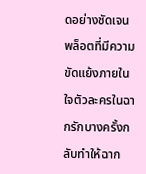ดอย่างชัดเจน พล็อตที่มีความขัดแย้งภายในใจตัวละครในฉากรักบางครั้งกลับทำให้ฉาก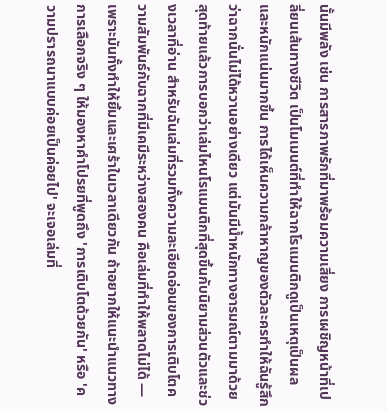นั้นมีพลัง เช่น การสารภาพรักที่มาพร้อมความเสี่ยง การเผชิญหน้าที่เปลี่ยนเส้นทางชีวิต เป็นโมเมนต์ที่ทำให้ฉากโรแมนติกดูเป็นเหตุเป็นผลและหนักแน่นมากขึ้น การได้เห็นความกล้าหาญของตัวละครทำให้ฉันรู้สึกว่าฉากนั่นไม่ได้หวานอย่างเดียว แต่มันมีน้ำหนักทางอารมณ์ตามมาด้วย
สุดท้ายแล้วการบอกว่าเล่มไหนโรแมนติกที่สุดขึ้นกับนิยามส่วนตัวและช่วงเวลาที่อ่าน สำหรับฉันเล่มที่รวมทั้งความละเอียดอ่อนของการเติบโตความสัมพันธ์กับฉากที่มีเคมีระหว่างสองคน คือเล่มที่ทำให้พลาดไม่ได้ — เพราะมันทั้งทำให้ยิ้มและเศร้าในเวลาเดียวกัน ถ้าอยากให้แนะนำแนวทางการเลือกจริง ๆ ให้มองหาคำโปรยที่พูดถึง 'การเติบโตด้วยกัน' หรือ 'ความปรารถนาแบบค่อยเป็นค่อยไป' จะเจอเล่มที่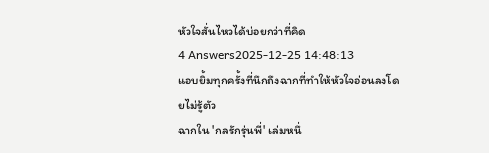หัวใจสั่นไหวได้บ่อยกว่าที่คิด
4 Answers2025-12-25 14:48:13
แอบยิ้มทุกครั้งที่นึกถึงฉากที่ทำให้หัวใจอ่อนลงโดยไม่รู้ตัว
ฉากใน 'กลรักรุ่นพี่' เล่มหนึ่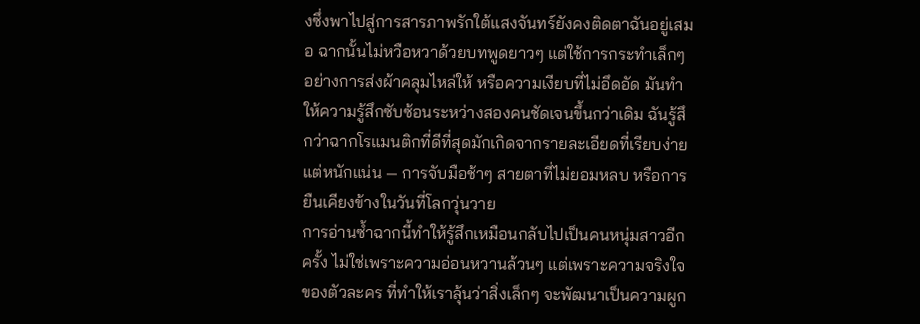งซึ่งพาไปสู่การสารภาพรักใต้แสงจันทร์ยังคงติดตาฉันอยู่เสมอ ฉากนั้นไม่หวือหวาด้วยบทพูดยาวๆ แต่ใช้การกระทำเล็กๆ อย่างการส่งผ้าคลุมไหล่ให้ หรือความเงียบที่ไม่อึดอัด มันทำให้ความรู้สึกซับซ้อนระหว่างสองคนชัดเจนขึ้นกว่าเดิม ฉันรู้สึกว่าฉากโรแมนติกที่ดีที่สุดมักเกิดจากรายละเอียดที่เรียบง่าย แต่หนักแน่น — การจับมือช้าๆ สายตาที่ไม่ยอมหลบ หรือการยืนเคียงข้างในวันที่โลกวุ่นวาย
การอ่านซ้ำฉากนี้ทำให้รู้สึกเหมือนกลับไปเป็นคนหนุ่มสาวอีกครั้ง ไม่ใช่เพราะความอ่อนหวานล้วนๆ แต่เพราะความจริงใจของตัวละคร ที่ทำให้เราลุ้นว่าสิ่งเล็กๆ จะพัฒนาเป็นความผูก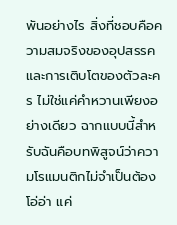พันอย่างไร สิ่งที่ชอบคือความสมจริงของอุปสรรคและการเติบโตของตัวละคร ไม่ใช่แค่คำหวานเพียงอย่างเดียว ฉากแบบนี้สำหรับฉันคือบทพิสูจน์ว่าความโรแมนติกไม่จำเป็นต้องโอ่อ่า แค่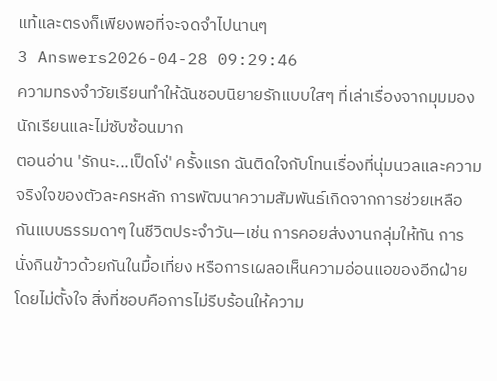แท้และตรงก็เพียงพอที่จะจดจำไปนานๆ
3 Answers2026-04-28 09:29:46
ความทรงจำวัยเรียนทำให้ฉันชอบนิยายรักแบบใสๆ ที่เล่าเรื่องจากมุมมองนักเรียนและไม่ซับซ้อนมาก
ตอนอ่าน 'รักนะ...เป็ดโง่' ครั้งแรก ฉันติดใจกับโทนเรื่องที่นุ่มนวลและความจริงใจของตัวละครหลัก การพัฒนาความสัมพันธ์เกิดจากการช่วยเหลือกันแบบธรรมดาๆ ในชีวิตประจำวัน—เช่น การคอยส่งงานกลุ่มให้ทัน การนั่งกินข้าวด้วยกันในมื้อเที่ยง หรือการเผลอเห็นความอ่อนแอของอีกฝ่ายโดยไม่ตั้งใจ สิ่งที่ชอบคือการไม่รีบร้อนให้ความ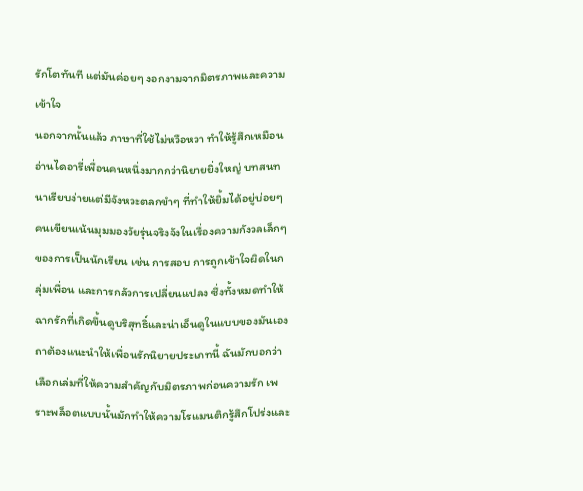รักโตทันที แต่มันค่อยๆ งอกงามจากมิตรภาพและความเข้าใจ
นอกจากนั้นแล้ว ภาษาที่ใช้ไม่หวือหวา ทำให้รู้สึกเหมือนอ่านไดอารี่เพื่อนคนหนึ่งมากกว่านิยายยิ่งใหญ่ บทสนทนาเรียบง่ายแต่มีจังหวะตลกขำๆ ที่ทำให้ยิ้มได้อยู่บ่อยๆ คนเขียนเน้นมุมมองวัยรุ่นจริงจังในเรื่องความกังวลเล็กๆ ของการเป็นนักเรียน เช่น การสอบ การถูกเข้าใจผิดในกลุ่มเพื่อน และการกลัวการเปลี่ยนแปลง ซึ่งทั้งหมดทำให้ฉากรักที่เกิดขึ้นดูบริสุทธิ์และน่าเอ็นดูในแบบของมันเอง
ถาต้องแนะนำให้เพื่อนรักนิยายประเภทนี้ ฉันมักบอกว่าเลือกเล่มที่ให้ความสำคัญกับมิตรภาพก่อนความรัก เพราะพล็อตแบบนั้นมักทำให้ความโรแมนติกรู้สึกโปร่งและ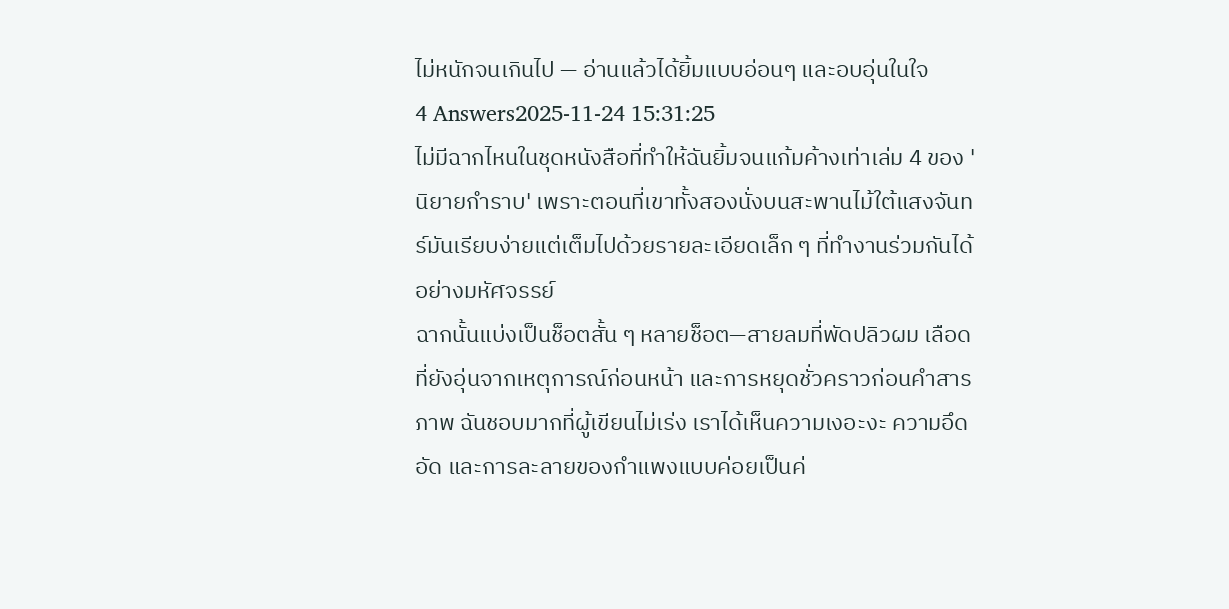ไม่หนักจนเกินไป — อ่านแล้วได้ยิ้มแบบอ่อนๆ และอบอุ่นในใจ
4 Answers2025-11-24 15:31:25
ไม่มีฉากไหนในชุดหนังสือที่ทำให้ฉันยิ้มจนแก้มค้างเท่าเล่ม 4 ของ 'นิยายกำราบ' เพราะตอนที่เขาทั้งสองนั่งบนสะพานไม้ใต้แสงจันทร์มันเรียบง่ายแต่เต็มไปด้วยรายละเอียดเล็ก ๆ ที่ทำงานร่วมกันได้อย่างมหัศจรรย์
ฉากนั้นแบ่งเป็นช็อตสั้น ๆ หลายช็อต—สายลมที่พัดปลิวผม เลือดที่ยังอุ่นจากเหตุการณ์ก่อนหน้า และการหยุดชั่วคราวก่อนคำสารภาพ ฉันชอบมากที่ผู้เขียนไม่เร่ง เราได้เห็นความเงอะงะ ความอึดอัด และการละลายของกำแพงแบบค่อยเป็นค่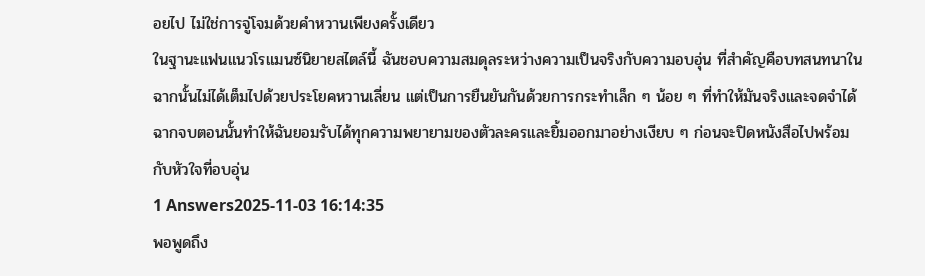อยไป ไม่ใช่การจู่โจมด้วยคำหวานเพียงครั้งเดียว
ในฐานะแฟนแนวโรแมนซ์นิยายสไตล์นี้ ฉันชอบความสมดุลระหว่างความเป็นจริงกับความอบอุ่น ที่สำคัญคือบทสนทนาในฉากนั้นไม่ได้เต็มไปด้วยประโยคหวานเลี่ยน แต่เป็นการยืนยันกันด้วยการกระทำเล็ก ๆ น้อย ๆ ที่ทำให้มันจริงและจดจำได้ ฉากจบตอนนั้นทำให้ฉันยอมรับได้ทุกความพยายามของตัวละครและยิ้มออกมาอย่างเงียบ ๆ ก่อนจะปิดหนังสือไปพร้อมกับหัวใจที่อบอุ่น
1 Answers2025-11-03 16:14:35
พอพูดถึง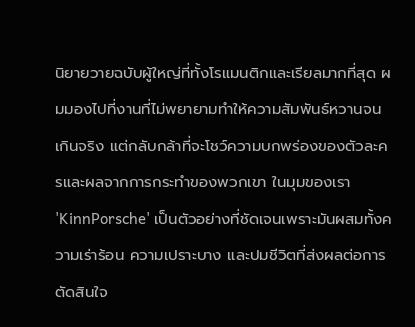นิยายวายฉบับผู้ใหญ่ที่ทั้งโรแมนติกและเรียลมากที่สุด ผมมองไปที่งานที่ไม่พยายามทำให้ความสัมพันธ์หวานจนเกินจริง แต่กลับกล้าที่จะโชว์ความบกพร่องของตัวละครและผลจากการกระทำของพวกเขา ในมุมของเรา 'KinnPorsche' เป็นตัวอย่างที่ชัดเจนเพราะมันผสมทั้งความเร่าร้อน ความเปราะบาง และปมชีวิตที่ส่งผลต่อการตัดสินใจ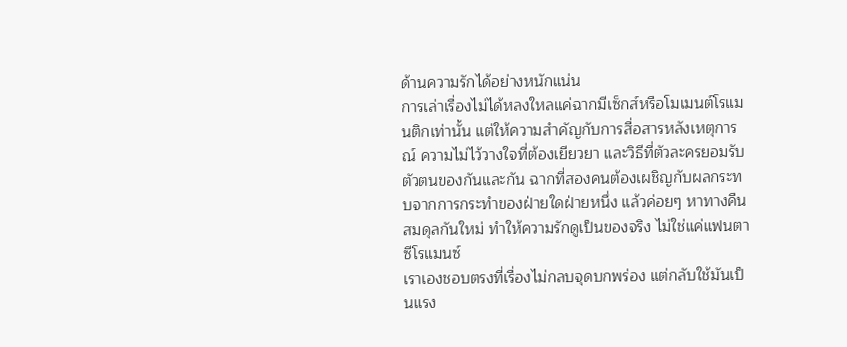ด้านความรักได้อย่างหนักแน่น
การเล่าเรื่องไม่ได้หลงใหลแค่ฉากมีเซ็กส์หรือโมเมนต์โรแมนติกเท่านั้น แต่ให้ความสำคัญกับการสื่อสารหลังเหตุการณ์ ความไม่ไว้วางใจที่ต้องเยียวยา และวิธีที่ตัวละครยอมรับตัวตนของกันและกัน ฉากที่สองคนต้องเผชิญกับผลกระทบจากการกระทำของฝ่ายใดฝ่ายหนึ่ง แล้วค่อยๆ หาทางคืนสมดุลกันใหม่ ทำให้ความรักดูเป็นของจริง ไม่ใช่แค่แฟนตาซีโรแมนซ์
เราเองชอบตรงที่เรื่องไม่กลบจุดบกพร่อง แต่กลับใช้มันเป็นแรง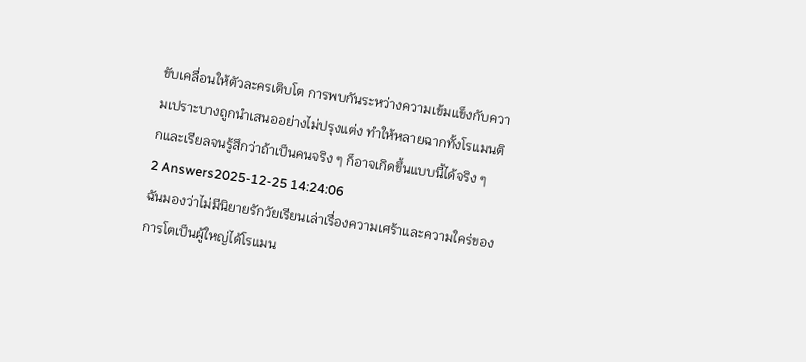ขับเคลื่อนให้ตัวละครเติบโต การพบกันระหว่างความเข้มแข็งกับความเปราะบางถูกนำเสนออย่างไม่ปรุงแต่ง ทำให้หลายฉากทั้งโรแมนติกและเรียลจนรู้สึกว่าถ้าเป็นคนจริง ๆ ก็อาจเกิดขึ้นแบบนี้ได้จริง ๆ
2 Answers2025-12-25 14:24:06
ฉันมองว่าไม่มีนิยายรักวัยเรียนเล่าเรื่องความเศร้าและความใคร่ของการโตเป็นผู้ใหญ่ได้โรแมน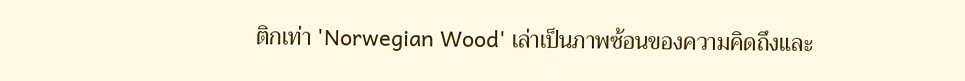ติกเท่า 'Norwegian Wood' เล่าเป็นภาพซ้อนของความคิดถึงและ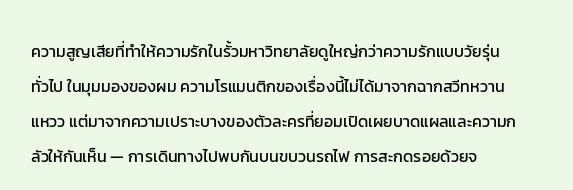ความสูญเสียที่ทำให้ความรักในรั้วมหาวิทยาลัยดูใหญ่กว่าความรักแบบวัยรุ่นทั่วไป ในมุมมองของผม ความโรแมนติกของเรื่องนี้ไม่ได้มาจากฉากสวีทหวานแหวว แต่มาจากความเปราะบางของตัวละครที่ยอมเปิดเผยบาดแผลและความกลัวให้กันเห็น — การเดินทางไปพบกันบนขบวนรถไฟ การสะกดรอยด้วยจ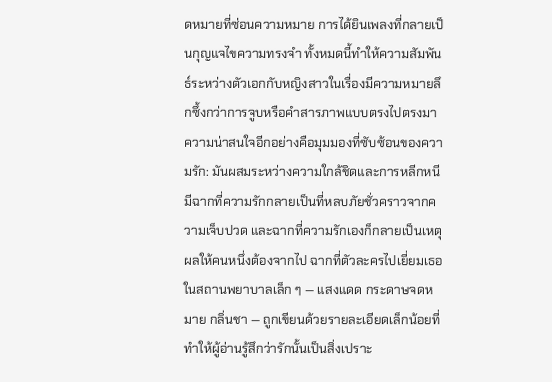ดหมายที่ซ่อนความหมาย การได้ยินเพลงที่กลายเป็นกุญแจไขความทรงจำ ทั้งหมดนี้ทำให้ความสัมพันธ์ระหว่างตัวเอกกับหญิงสาวในเรื่องมีความหมายลึกซึ้งกว่าการจูบหรือคำสารภาพแบบตรงไปตรงมา
ความน่าสนใจอีกอย่างคือมุมมองที่ซับซ้อนของความรัก: มันผสมระหว่างความใกล้ชิดและการหลีกหนี มีฉากที่ความรักกลายเป็นที่หลบภัยชั่วคราวจากความเจ็บปวด และฉากที่ความรักเองก็กลายเป็นเหตุผลให้คนหนึ่งต้องจากไป ฉากที่ตัวละครไปเยี่ยมเธอในสถานพยาบาลเล็ก ๆ — แสงแดด กระดาษจดหมาย กลิ่นชา — ถูกเขียนด้วยรายละเอียดเล็กน้อยที่ทำให้ผู้อ่านรู้สึกว่ารักนั้นเป็นสิ่งเปราะ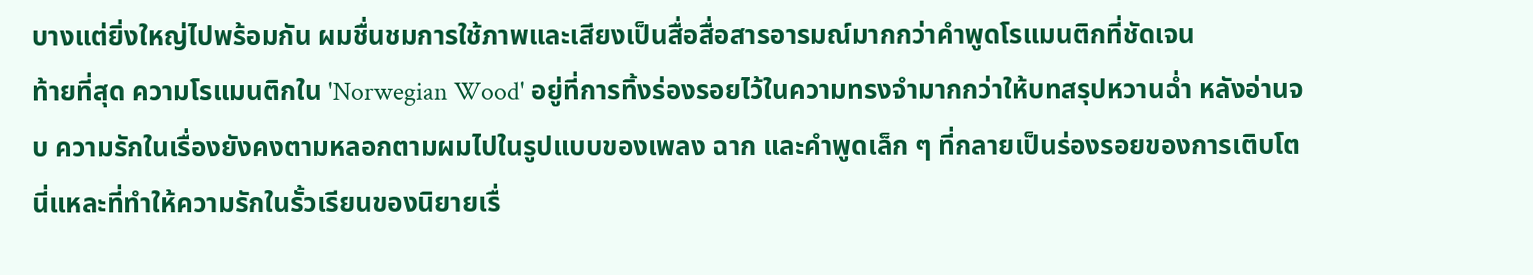บางแต่ยิ่งใหญ่ไปพร้อมกัน ผมชื่นชมการใช้ภาพและเสียงเป็นสื่อสื่อสารอารมณ์มากกว่าคำพูดโรแมนติกที่ชัดเจน
ท้ายที่สุด ความโรแมนติกใน 'Norwegian Wood' อยู่ที่การทิ้งร่องรอยไว้ในความทรงจำมากกว่าให้บทสรุปหวานฉ่ำ หลังอ่านจบ ความรักในเรื่องยังคงตามหลอกตามผมไปในรูปแบบของเพลง ฉาก และคำพูดเล็ก ๆ ที่กลายเป็นร่องรอยของการเติบโต นี่แหละที่ทำให้ความรักในรั้วเรียนของนิยายเรื่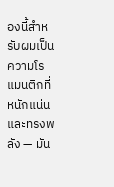องนี้สำหรับผมเป็นความโรแมนติกที่หนักแน่นและทรงพลัง — มัน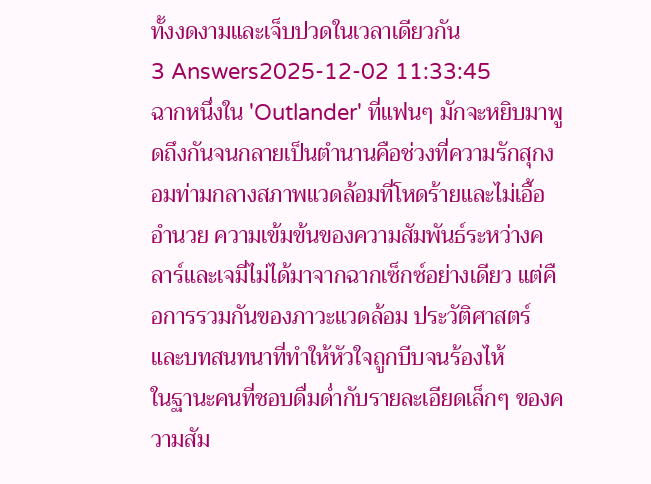ทั้งงดงามและเจ็บปวดในเวลาเดียวกัน
3 Answers2025-12-02 11:33:45
ฉากหนึ่งใน 'Outlander' ที่แฟนๆ มักจะหยิบมาพูดถึงกันจนกลายเป็นตำนานคือช่วงที่ความรักสุกงอมท่ามกลางสภาพแวดล้อมที่โหดร้ายและไม่เอื้ออำนวย ความเข้มข้นของความสัมพันธ์ระหว่างคลาร์และเจมี่ไม่ได้มาจากฉากเซ็กซ์อย่างเดียว แต่คือการรวมกันของภาวะแวดล้อม ประวัติศาสตร์ และบทสนทนาที่ทำให้หัวใจถูกบีบจนร้องไห้
ในฐานะคนที่ชอบดื่มด่ำกับรายละเอียดเล็กๆ ของความสัม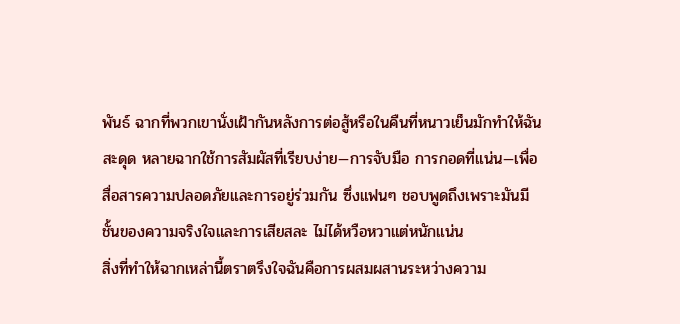พันธ์ ฉากที่พวกเขานั่งเฝ้ากันหลังการต่อสู้หรือในคืนที่หนาวเย็นมักทำให้ฉันสะดุด หลายฉากใช้การสัมผัสที่เรียบง่าย—การจับมือ การกอดที่แน่น—เพื่อสื่อสารความปลอดภัยและการอยู่ร่วมกัน ซึ่งแฟนๆ ชอบพูดถึงเพราะมันมีชั้นของความจริงใจและการเสียสละ ไม่ได้หวือหวาแต่หนักแน่น
สิ่งที่ทำให้ฉากเหล่านี้ตราตรึงใจฉันคือการผสมผสานระหว่างความ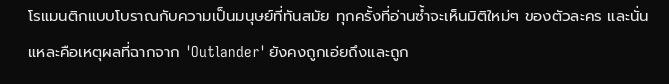โรแมนติกแบบโบราณกับความเป็นมนุษย์ที่ทันสมัย ทุกครั้งที่อ่านซ้ำจะเห็นมิติใหม่ๆ ของตัวละคร และนั่นแหละคือเหตุผลที่ฉากจาก 'Outlander' ยังคงถูกเอ่ยถึงและถูก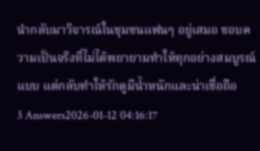นำกลับมาวิจารณ์ในชุมชนแฟนๆ อยู่เสมอ ชอบความเป็นจริงที่ไม่ได้พยายามทำให้ทุกอย่างสมบูรณ์แบบ แต่กลับทำให้รักดูมีน้ำหนักและน่าเชื่อถือ
3 Answers2026-01-12 04:16:17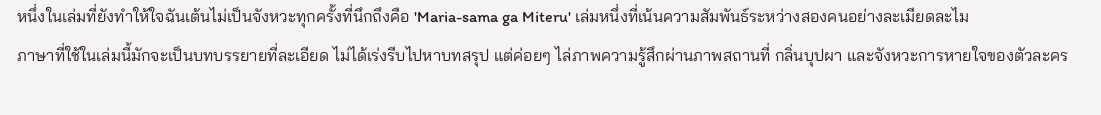หนึ่งในเล่มที่ยังทำให้ใจฉันเต้นไม่เป็นจังหวะทุกครั้งที่นึกถึงคือ 'Maria-sama ga Miteru' เล่มหนึ่งที่เน้นความสัมพันธ์ระหว่างสองคนอย่างละเมียดละไม
ภาษาที่ใช้ในเล่มนี้มักจะเป็นบทบรรยายที่ละเอียด ไม่ได้เร่งรีบไปหาบทสรุป แต่ค่อยๆ ไล่ภาพความรู้สึกผ่านภาพสถานที่ กลิ่นบุปผา และจังหวะการหายใจของตัวละคร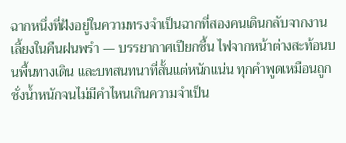ฉากหนึ่งที่ฝังอยู่ในความทรงจำเป็นฉากที่สองคนเดินกลับจากงานเลี้ยงในคืนฝนพรำ — บรรยากาศเปียกชื้น ไฟจากหน้าต่างสะท้อนบนพื้นทางเดิน และบทสนทนาที่สั้นแต่หนักแน่น ทุกคำพูดเหมือนถูกชั่งน้ำหนักจนไม่มีคำไหนเกินความจำเป็น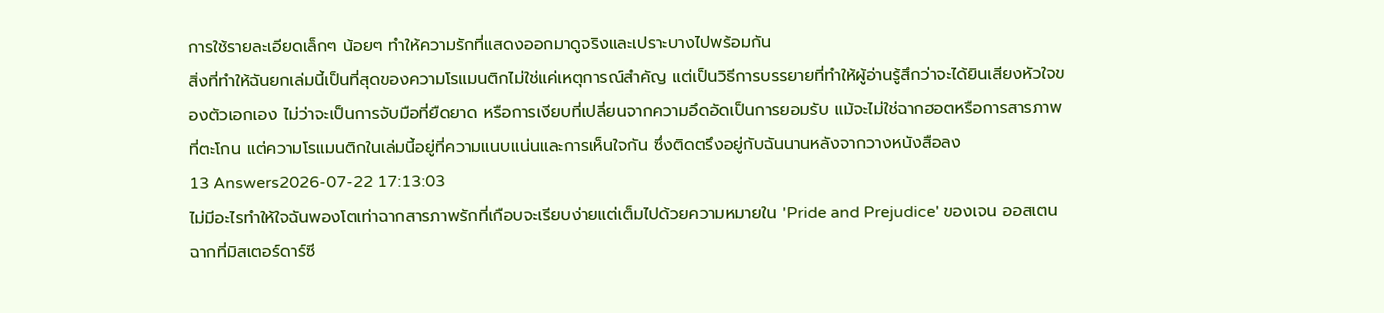การใช้รายละเอียดเล็กๆ น้อยๆ ทำให้ความรักที่แสดงออกมาดูจริงและเปราะบางไปพร้อมกัน
สิ่งที่ทำให้ฉันยกเล่มนี้เป็นที่สุดของความโรแมนติกไม่ใช่แค่เหตุการณ์สำคัญ แต่เป็นวิธีการบรรยายที่ทำให้ผู้อ่านรู้สึกว่าจะได้ยินเสียงหัวใจของตัวเอกเอง ไม่ว่าจะเป็นการจับมือที่ยืดยาด หรือการเงียบที่เปลี่ยนจากความอึดอัดเป็นการยอมรับ แม้จะไม่ใช่ฉากฮอตหรือการสารภาพที่ตะโกน แต่ความโรแมนติกในเล่มนี้อยู่ที่ความแนบแน่นและการเห็นใจกัน ซึ่งติดตรึงอยู่กับฉันนานหลังจากวางหนังสือลง
13 Answers2026-07-22 17:13:03
ไม่มีอะไรทำให้ใจฉันพองโตเท่าฉากสารภาพรักที่เกือบจะเรียบง่ายแต่เต็มไปด้วยความหมายใน 'Pride and Prejudice' ของเจน ออสเตน ฉากที่มิสเตอร์ดาร์ซี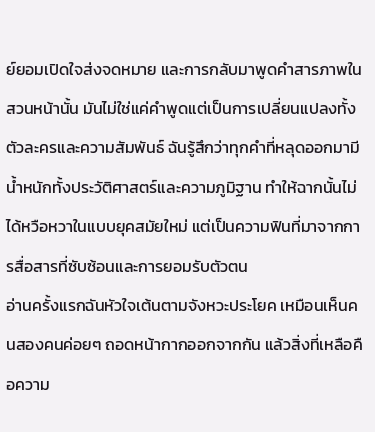ย์ยอมเปิดใจส่งจดหมาย และการกลับมาพูดคำสารภาพในสวนหน้านั้น มันไม่ใช่แค่คำพูดแต่เป็นการเปลี่ยนแปลงทั้งตัวละครและความสัมพันธ์ ฉันรู้สึกว่าทุกคำที่หลุดออกมามีน้ำหนักทั้งประวัติศาสตร์และความภูมิฐาน ทำให้ฉากนั้นไม่ได้หวือหวาในแบบยุคสมัยใหม่ แต่เป็นความฟินที่มาจากการสื่อสารที่ซับซ้อนและการยอมรับตัวตน
อ่านครั้งแรกฉันหัวใจเต้นตามจังหวะประโยค เหมือนเห็นคนสองคนค่อยๆ ถอดหน้ากากออกจากกัน แล้วสิ่งที่เหลือคือความ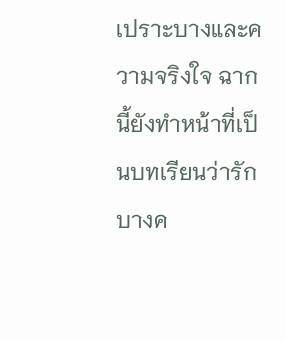เปราะบางและความจริงใจ ฉากนี้ยังทำหน้าที่เป็นบทเรียนว่ารักบางค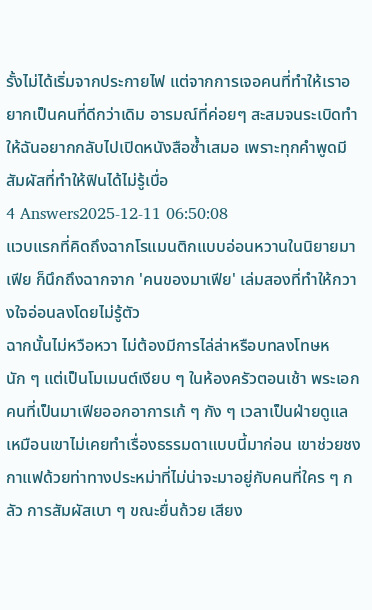รั้งไม่ได้เริ่มจากประกายไฟ แต่จากการเจอคนที่ทำให้เราอยากเป็นคนที่ดีกว่าเดิม อารมณ์ที่ค่อยๆ สะสมจนระเบิดทำให้ฉันอยากกลับไปเปิดหนังสือซ้ำเสมอ เพราะทุกคำพูดมีสัมผัสที่ทำให้ฟินได้ไม่รู้เบื่อ
4 Answers2025-12-11 06:50:08
แวบแรกที่คิดถึงฉากโรแมนติกแบบอ่อนหวานในนิยายมาเฟีย ก็นึกถึงฉากจาก 'คนของมาเฟีย' เล่มสองที่ทำให้กวางใจอ่อนลงโดยไม่รู้ตัว
ฉากนั้นไม่หวือหวา ไม่ต้องมีการไล่ล่าหรือบทลงโทษหนัก ๆ แต่เป็นโมเมนต์เงียบ ๆ ในห้องครัวตอนเช้า พระเอกคนที่เป็นมาเฟียออกอาการเก้ ๆ กัง ๆ เวลาเป็นฝ่ายดูแล เหมือนเขาไม่เคยทำเรื่องธรรมดาแบบนี้มาก่อน เขาช่วยชงกาแฟด้วยท่าทางประหม่าที่ไม่น่าจะมาอยู่กับคนที่ใคร ๆ กลัว การสัมผัสเบา ๆ ขณะยื่นถ้วย เสียง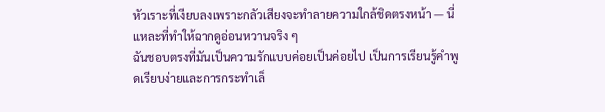หัวเราะที่เงียบลงเพราะกลัวเสียงจะทำลายความใกล้ชิดตรงหน้า — นี่แหละที่ทำให้ฉากดูอ่อนหวานจริง ๆ
ฉันชอบตรงที่มันเป็นความรักแบบค่อยเป็นค่อยไป เป็นการเรียนรู้คำพูดเรียบง่ายและการกระทำเล็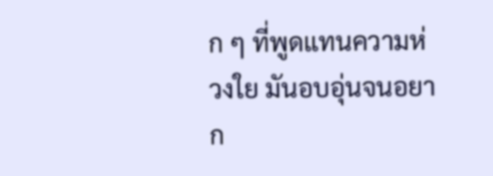ก ๆ ที่พูดแทนความห่วงใย มันอบอุ่นจนอยาก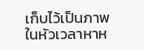เก็บไว้เป็นภาพในหัวเวลาหาห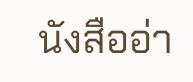นังสืออ่า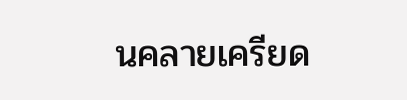นคลายเครียด